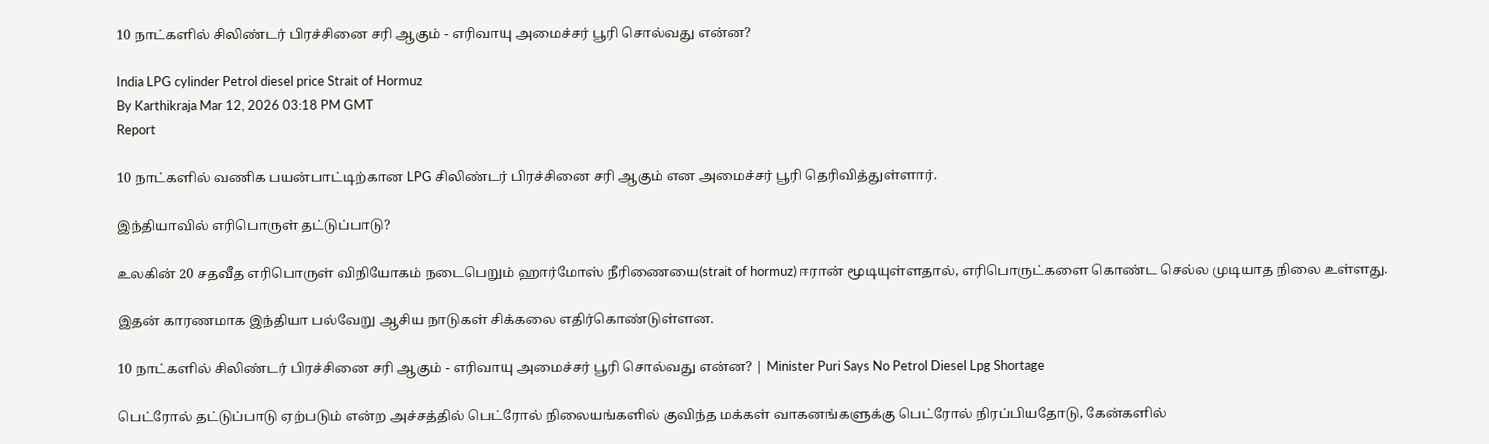10 நாட்களில் சிலிண்டர் பிரச்சினை சரி ஆகும் - எரிவாயு அமைச்சர் பூரி சொல்வது என்ன?

India LPG cylinder Petrol diesel price Strait of Hormuz
By Karthikraja Mar 12, 2026 03:18 PM GMT
Report

10 நாட்களில் வணிக பயன்பாட்டிற்கான LPG சிலிண்டர் பிரச்சினை சரி ஆகும் என அமைச்சர் பூரி தெரிவித்துள்ளார்.

இந்தியாவில் எரிபொருள் தட்டுப்பாடு?

உலகின் 20 சதவீத எரிபொருள் விநியோகம் நடைபெறும் ஹார்மோஸ் நீரிணையை(strait of hormuz) ஈரான் மூடியுள்ளதால், எரிபொருட்களை கொண்ட செல்ல முடியாத நிலை உள்ளது.

இதன் காரணமாக இந்தியா பல்வேறு ஆசிய நாடுகள் சிக்கலை எதிர்கொண்டுள்ளன.

10 நாட்களில் சிலிண்டர் பிரச்சினை சரி ஆகும் - எரிவாயு அமைச்சர் பூரி சொல்வது என்ன? | Minister Puri Says No Petrol Diesel Lpg Shortage

பெட்ரோல் தட்டுப்பாடு ஏற்படும் என்ற அச்சத்தில் பெட்ரோல் நிலையங்களில் குவிந்த மக்கள் வாகனங்களுக்கு பெட்ரோல் நிரப்பியதோடு, கேன்களில்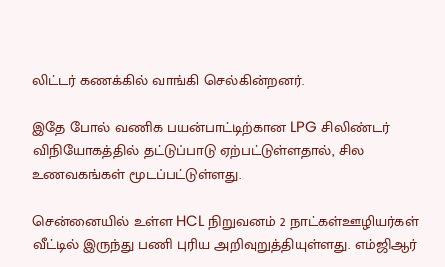லிட்டர் கணக்கில் வாங்கி செல்கின்றனர்.

இதே போல் வணிக பயன்பாட்டிற்கான LPG சிலிண்டர் விநியோகத்தில் தட்டுப்பாடு ஏற்பட்டுள்ளதால், சில உணவகங்கள் மூடப்பட்டுள்ளது.

சென்னையில் உள்ள HCL நிறுவனம் 2 நாட்கள்ஊழியர்கள் வீட்டில் இருந்து பணி புரிய அறிவுறுத்தியுள்ளது. எம்ஜிஆர்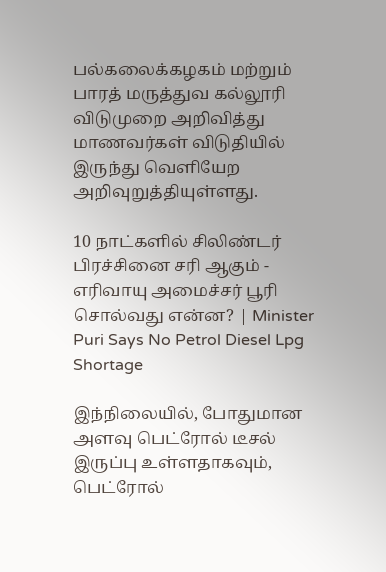பல்கலைக்கழகம் மற்றும் பாரத் மருத்துவ கல்லூரி விடுமுறை அறிவித்து மாணவர்கள் விடுதியில் இருந்து வெளியேற அறிவுறுத்தியுள்ளது.

10 நாட்களில் சிலிண்டர் பிரச்சினை சரி ஆகும் - எரிவாயு அமைச்சர் பூரி சொல்வது என்ன? | Minister Puri Says No Petrol Diesel Lpg Shortage

இந்நிலையில், போதுமான அளவு பெட்ரோல் டீசல் இருப்பு உள்ளதாகவும், பெட்ரோல்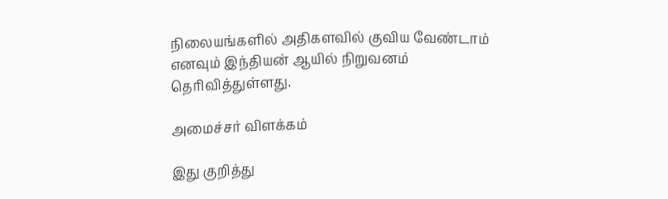நிலையங்களில் அதிகளவில் குவிய வேண்டாம் எனவும் இந்தியன் ஆயில் நிறுவனம் தெரிவித்துள்ளது.

அமைச்சர் விளக்கம்

இது குறித்து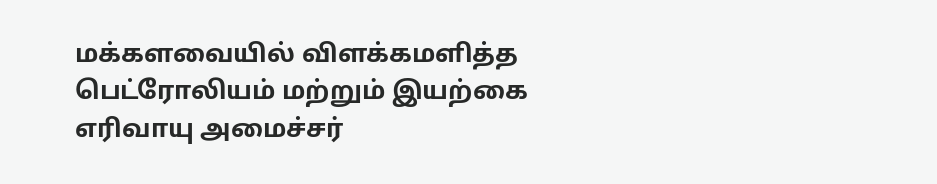மக்களவையில் விளக்கமளித்த பெட்ரோலியம் மற்றும் இயற்கை எரிவாயு அமைச்சர்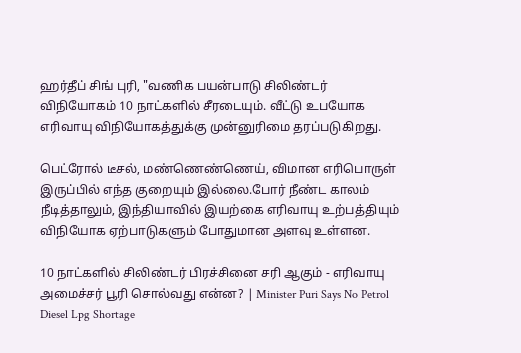ஹர்தீப் சிங் புரி, "வணிக பயன்பாடு சிலிண்டர் விநியோகம் 10 நாட்களில் சீரடையும். வீட்டு உபயோக எரிவாயு விநியோகத்துக்கு முன்னுரிமை தரப்படுகிறது.

பெட்ரோல் டீசல், மண்ணெண்ணெய், விமான எரிபொருள் இருப்பில் எந்த குறையும் இல்லை.போர் நீண்ட காலம் நீடித்தாலும், இந்தியாவில் இயற்கை எரிவாயு உற்பத்தியும் விநியோக ஏற்பாடுகளும் போதுமான அளவு உள்ளன.

10 நாட்களில் சிலிண்டர் பிரச்சினை சரி ஆகும் - எரிவாயு அமைச்சர் பூரி சொல்வது என்ன? | Minister Puri Says No Petrol Diesel Lpg Shortage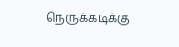நெருக்கடிக்கு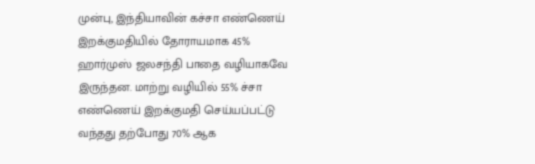முன்பு, இந்தியாவின் கச்சா எண்ணெய் இறக்குமதியில் தோராயமாக 45% ஹார்முஸ் ஜலசந்தி பாதை வழியாகவே இருந்தன. மாற்று வழியில் 55% ச்சா எண்ணெய் இறக்குமதி செய்யப்பட்டு வந்தது தற்போது 70% ஆக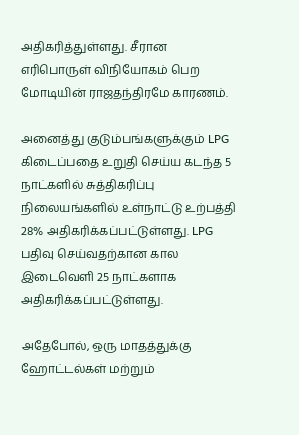அதிகரித்துள்ளது. சீரான எரிபொருள் விநியோகம் பெற மோடியின் ராஜதந்திரமே காரணம்.

அனைத்து குடும்பங்களுக்கும் LPG கிடைப்பதை உறுதி செய்ய கடந்த 5 நாட்களில் சுத்திகரிப்பு நிலையங்களில் உள்நாட்டு உற்பத்தி 28% அதிகரிக்கப்பட்டுள்ளது. LPG பதிவு செய்வதற்கான கால இடைவெளி 25 நாட்களாக அதிகரிக்கப்பட்டுள்ளது.

அதேபோல், ஒரு மாதத்துக்கு ஹோட்டல்கள் மற்றும்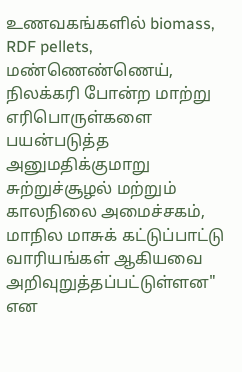உணவகங்களில் biomass, RDF pellets, மண்ணெண்ணெய், நிலக்கரி போன்ற மாற்று எரிபொருள்களை பயன்படுத்த அனுமதிக்குமாறு சுற்றுச்சூழல் மற்றும் காலநிலை அமைச்சகம், மாநில மாசுக் கட்டுப்பாட்டு வாரியங்கள் ஆகியவை அறிவுறுத்தப்பட்டுள்ளன" என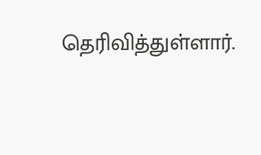தெரிவித்துள்ளார்.